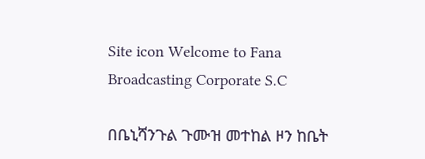Site icon Welcome to Fana Broadcasting Corporate S.C

በቤኒሻንጉል ጉሙዝ መተከል ዞን ከቤት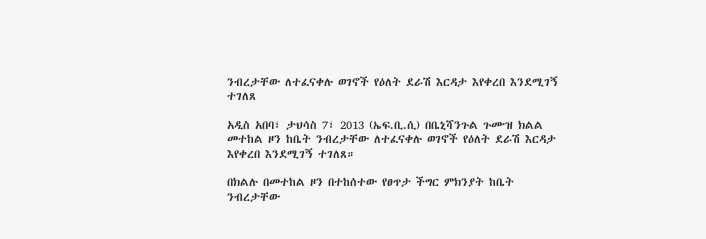ንብረታቸው ለተፈናቀሉ ወገኖች የዕለት ደራሽ እርዳታ እየቀረበ እንደሚገኝ ተገለጸ

አዲስ አበባ፣ ታህሳስ 7፣ 2013 (ኤፍ.ቢ.ሲ) በቤኒሻንጉል ጉሙዝ ክልል መተከል ዞን ከቤት ንብረታቸው ለተፈናቀሉ ወገኖች የዕለት ደራሽ እርዳታ እየቀረበ እንደሚገኝ ተገለጸ።

በክልሉ በመተከል ዞን በተከሰተው የፀጥታ ችግር ምክንያት ከቤት ንብረታቸው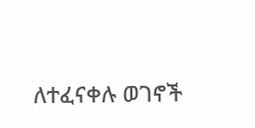ለተፈናቀሉ ወገኖች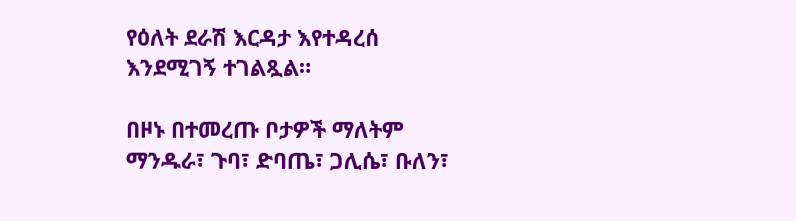የዕለት ደራሽ እርዳታ እየተዳረሰ እንደሚገኝ ተገልጿል።

በዞኑ በተመረጡ ቦታዎች ማለትም ማንዱራ፣ ጉባ፣ ድባጤ፣ ጋሊሴ፣ ቡለን፣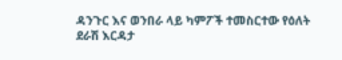ዳንጉር እና ወንበራ ላይ ካምፖች ተመስርተው የዕለት ደራሽ እርዳታ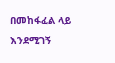በመከፋፈል ላይ እንደሚገኝ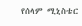የሰላም ሚኒስቴር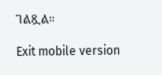ገልጿል።

Exit mobile version